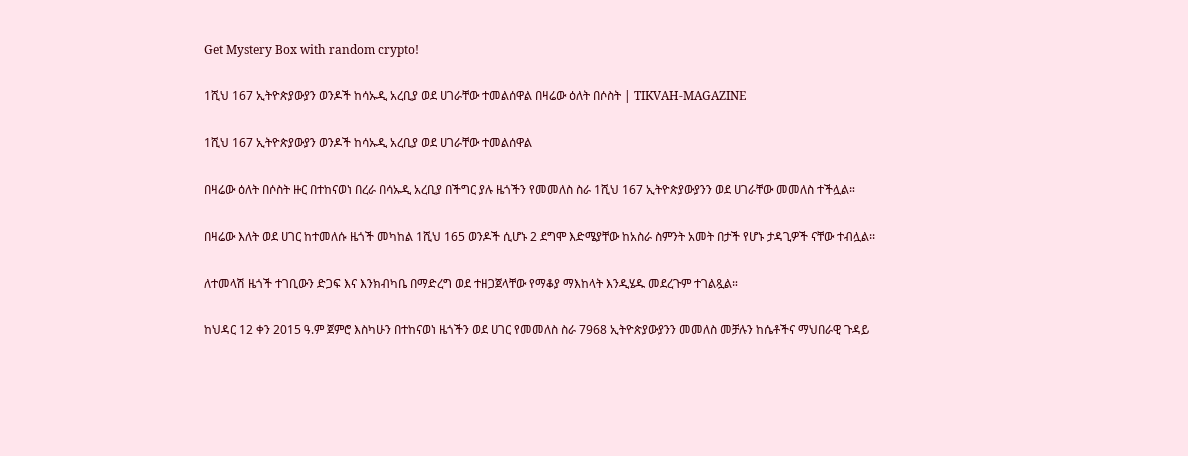Get Mystery Box with random crypto!

1ሺህ 167 ኢትዮጵያውያን ወንዶች ከሳኡዲ አረቢያ ወደ ሀገራቸው ተመልሰዋል በዛሬው ዕለት በሶስት | TIKVAH-MAGAZINE

1ሺህ 167 ኢትዮጵያውያን ወንዶች ከሳኡዲ አረቢያ ወደ ሀገራቸው ተመልሰዋል

በዛሬው ዕለት በሶስት ዙር በተከናወነ በረራ በሳኡዲ አረቢያ በችግር ያሉ ዜጎችን የመመለስ ስራ 1ሺህ 167 ኢትዮጵያውያንን ወደ ሀገራቸው መመለስ ተችሏል።

በዛሬው እለት ወደ ሀገር ከተመለሱ ዜጎች መካከል 1ሺህ 165 ወንዶች ሲሆኑ 2 ደግሞ እድሜያቸው ከአስራ ስምንት አመት በታች የሆኑ ታዳጊዎች ናቸው ተብሏል፡፡

ለተመላሽ ዜጎች ተገቢውን ድጋፍ እና እንክብካቤ በማድረግ ወደ ተዘጋጀላቸው የማቆያ ማእከላት እንዲሄዱ መደረጉም ተገልጿል።

ከህዳር 12 ቀን 2015 ዓ.ም ጀምሮ እስካሁን በተከናወነ ዜጎችን ወደ ሀገር የመመለስ ስራ 7968 ኢትዮጵያውያንን መመለስ መቻሉን ከሴቶችና ማህበራዊ ጉዳይ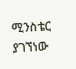ሚንስቴር ያገኘነው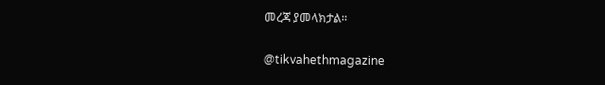መረጃ ያመላክታል።

@tikvahethmagazine